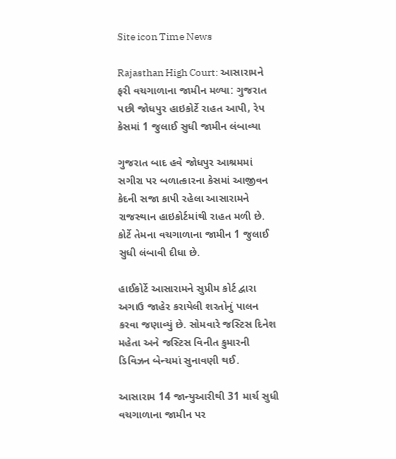Site icon Time News

Rajasthan High Court: આસારામને ફરી વચગાળાના જામીન મળ્યા: ગુજરાત પછી જોધપુર હાઇકોર્ટે રાહત આપી, રેપ કેસમાં 1 જુલાઈ સુધી જામીન લંબાવ્યા

ગુજરાત બાદ હવે જોધપુર આશ્રમમાં સગીરા પર બળાત્કારના કેસમાં આજીવન કેદની સજા કાપી રહેલા આસારામને રાજસ્થાન હાઇકોર્ટમાંથી રાહત મળી છે. કોર્ટે તેમના વચગાળાના જામીન 1 જુલાઈ સુધી લંબાવી દીધા છે.

હાઈકોર્ટે આસારામને સુપ્રીમ કોર્ટ દ્વારા અગાઉ જાહેર કરાયેલી શરતોનું પાલન કરવા જણાવ્યું છે. સોમવારે જસ્ટિસ દિનેશ મહેતા અને જસ્ટિસ વિનીત કુમારની ડિવિઝન બેન્ચમાં સુનાવણી થઈ.

આસારામ 14 જાન્યુઆરીથી 31 માર્ચ સુધી વચગાળાના જામીન પર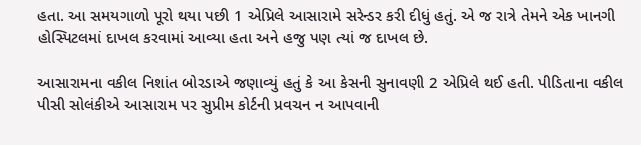હતા. આ સમયગાળો પૂરો થયા પછી 1 એપ્રિલે આસારામે સરેન્ડર કરી દીધું હતું. એ જ રાત્રે તેમને એક ખાનગી હોસ્પિટલમાં દાખલ કરવામાં આવ્યા હતા અને હજુ પણ ત્યાં જ દાખલ છે.

આસારામના વકીલ નિશાંત બોરડાએ જણાવ્યું હતું કે આ કેસની સુનાવણી 2 એપ્રિલે થઈ હતી. પીડિતાના વકીલ પીસી સોલંકીએ આસારામ પર સુપ્રીમ કોર્ટની પ્રવચન ન આપવાની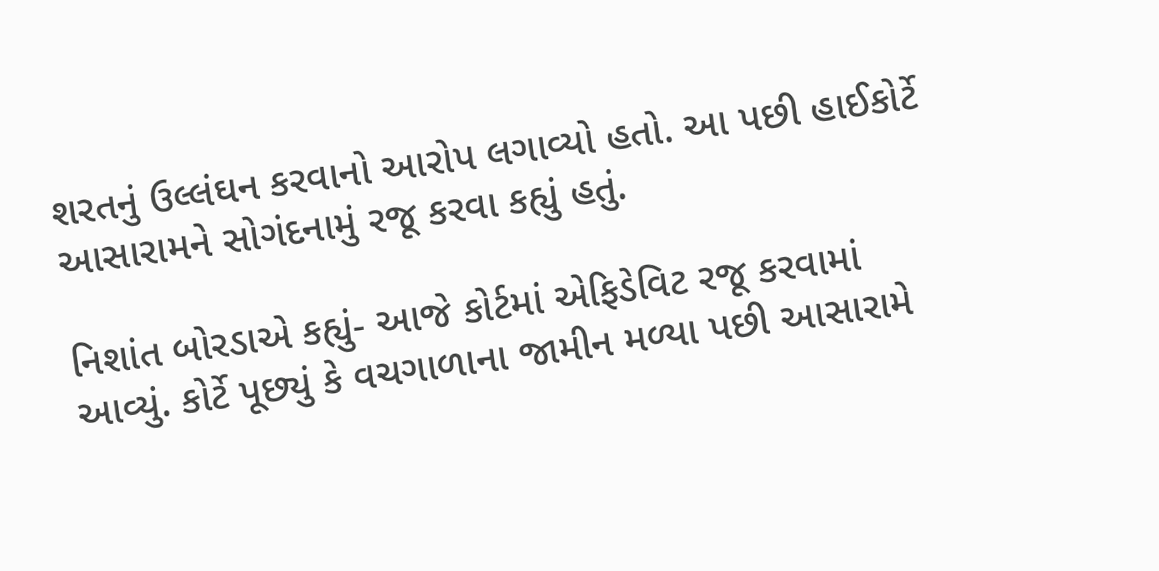શરતનું ઉલ્લંઘન કરવાનો આરોપ લગાવ્યો હતો. આ પછી હાઈકોર્ટે આસારામને સોગંદનામું રજૂ કરવા કહ્યું હતું.

નિશાંત બોરડાએ કહ્યું- આજે કોર્ટમાં એફિડેવિટ રજૂ કરવામાં આવ્યું. કોર્ટે પૂછ્યું કે વચગાળાના જામીન મળ્યા પછી આસારામે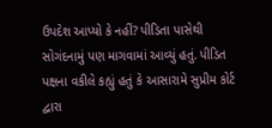ઉપદેશ આપ્યો કે નહીં? પીડિતા પાસેથી સોગંદનામું પણ માગવામાં આવ્યું હતું. પીડિત પક્ષના વકીલે કહ્યું હતું કે આસારામે સુપ્રીમ કોર્ટ દ્વારા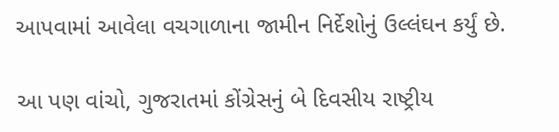આપવામાં આવેલા વચગાળાના જામીન નિર્દેશોનું ઉલ્લંઘન કર્યું છે.

આ પણ વાંચો, ગુજરાતમાં કોંગ્રેસનું બે દિવસીય રાષ્ટ્રીય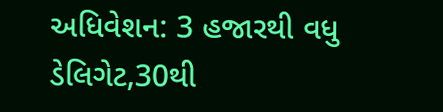અધિવેશન: 3 હજારથી વધુ ડેલિગેટ,30થી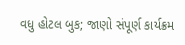વધુ હોટલ બુક; જાણો સંપૂર્ણ કાર્યક્રમ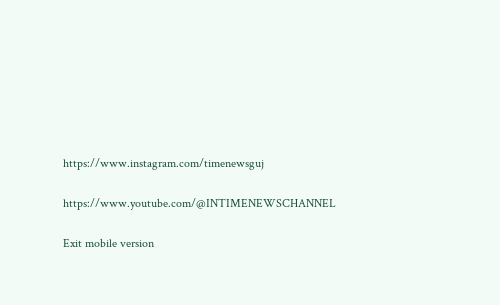https://www.instagram.com/timenewsguj

https://www.youtube.com/@INTIMENEWSCHANNEL

Exit mobile version